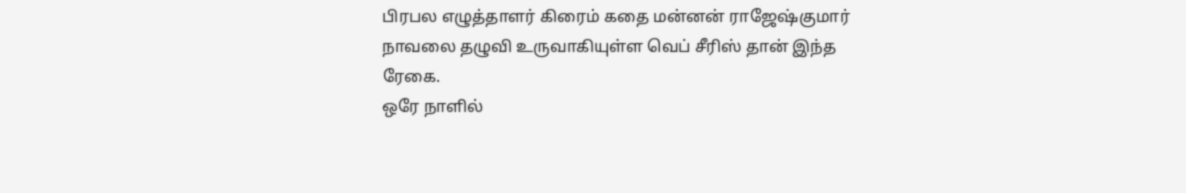பிரபல எழுத்தாளர் கிரைம் கதை மன்னன் ராஜேஷ்குமார் நாவலை தழுவி உருவாகியுள்ள வெப் சீரிஸ் தான் இந்த ரேகை.
ஒரே நாளில்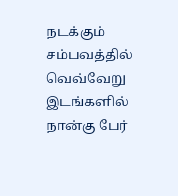நடக்கும் சம்பவத்தில் வெவ்வேறு இடங்களில் நான்கு பேர்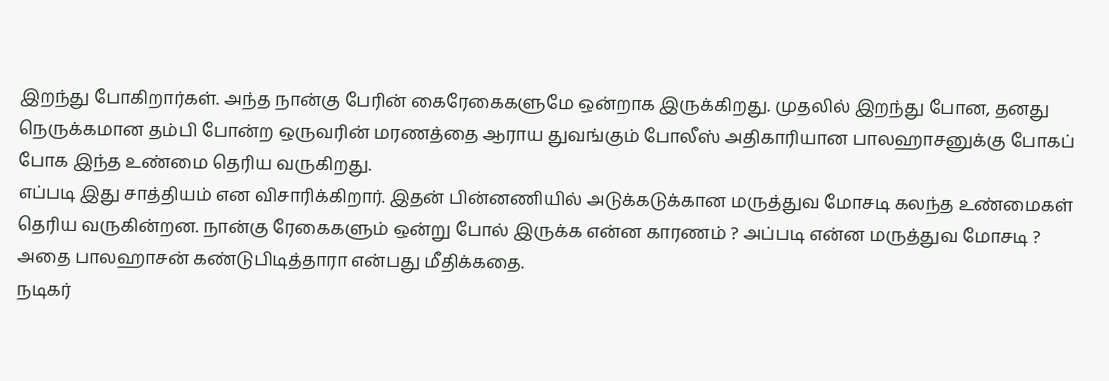இறந்து போகிறார்கள். அந்த நான்கு பேரின் கைரேகைகளுமே ஒன்றாக இருக்கிறது. முதலில் இறந்து போன, தனது நெருக்கமான தம்பி போன்ற ஒருவரின் மரணத்தை ஆராய துவங்கும் போலீஸ் அதிகாரியான பாலஹாசனுக்கு போகப் போக இந்த உண்மை தெரிய வருகிறது.
எப்படி இது சாத்தியம் என விசாரிக்கிறார். இதன் பின்னணியில் அடுக்கடுக்கான மருத்துவ மோசடி கலந்த உண்மைகள் தெரிய வருகின்றன. நான்கு ரேகைகளும் ஒன்று போல் இருக்க என்ன காரணம் ? அப்படி என்ன மருத்துவ மோசடி ? அதை பாலஹாசன் கண்டுபிடித்தாரா என்பது மீதிக்கதை.
நடிகர்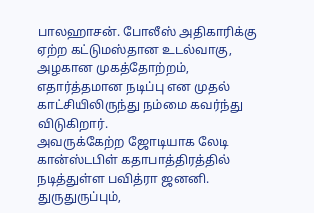பாலஹாசன். போலீஸ் அதிகாரிக்கு ஏற்ற கட்டுமஸ்தான உடல்வாகு, அழகான முகத்தோற்றம், எதார்த்தமான நடிப்பு என முதல் காட்சியிலிருந்து நம்மை கவர்ந்து விடுகிறார்.
அவருக்கேற்ற ஜோடியாக லேடி கான்ஸ்டபிள் கதாபாத்திரத்தில் நடித்துள்ள பவித்ரா ஜனனி. துருதுருப்பும்,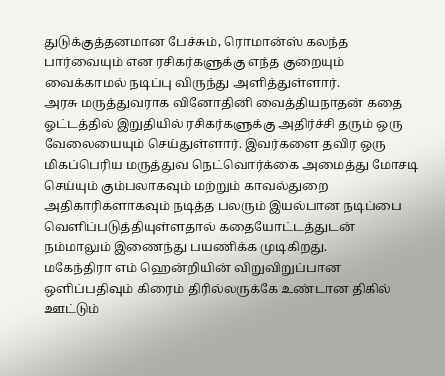துடுக்குத்தனமான பேச்சும், ரொமான்ஸ் கலந்த பார்வையும் என ரசிகர்களுக்கு எந்த குறையும் வைக்காமல் நடிப்பு விருந்து அளித்துள்ளார்.
அரசு மருத்துவராக வினோதினி வைத்தியநாதன் கதை ஓட்டத்தில் இறுதியில் ரசிகர்களுக்கு அதிர்ச்சி தரும் ஒரு வேலையையும் செய்துள்ளார். இவர்களை தவிர ஒரு மிகப்பெரிய மருத்துவ நெட்வொர்க்கை அமைத்து மோசடி செய்யும் கும்பலாகவும் மற்றும் காவல்துறை அதிகாரிகளாகவும் நடித்த பலரும் இயல்பான நடிப்பை வெளிப்படுத்தியுள்ளதால் கதையோட்டத்துடன் நம்மாலும் இணைந்து பயணிக்க முடிகிறது.
மகேந்திரா எம் ஹென்றியின் விறுவிறுப்பான ஒளிப்பதிவும் கிரைம் திரில்லருக்கே உண்டான திகில் ஊட்டும்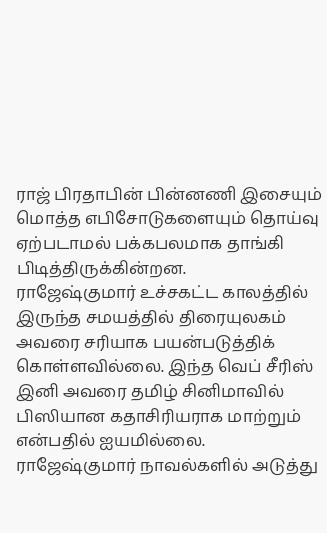ராஜ் பிரதாபின் பின்னணி இசையும் மொத்த எபிசோடுகளையும் தொய்வு ஏற்படாமல் பக்கபலமாக தாங்கி பிடித்திருக்கின்றன.
ராஜேஷ்குமார் உச்சகட்ட காலத்தில் இருந்த சமயத்தில் திரையுலகம் அவரை சரியாக பயன்படுத்திக் கொள்ளவில்லை. இந்த வெப் சீரிஸ் இனி அவரை தமிழ் சினிமாவில் பிஸியான கதாசிரியராக மாற்றும் என்பதில் ஐயமில்லை.
ராஜேஷ்குமார் நாவல்களில் அடுத்து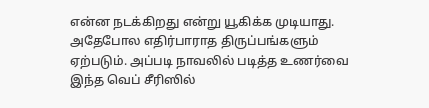என்ன நடக்கிறது என்று யூகிக்க முடியாது. அதேபோல எதிர்பாராத திருப்பங்களும் ஏற்படும். அப்படி நாவலில் படித்த உணர்வை இந்த வெப் சீரிஸில்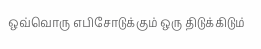ஒவ்வொரு எபிசோடுக்கும் ஒரு திடுக்கிடும்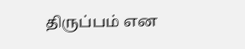திருப்பம் என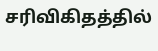சரிவிகிதத்தில்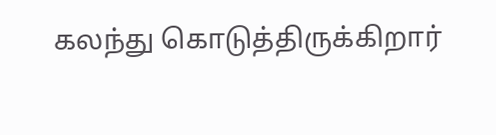கலந்து கொடுத்திருக்கிறார்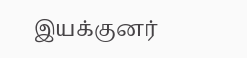இயக்குனர்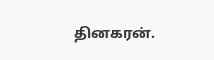தினகரன்.